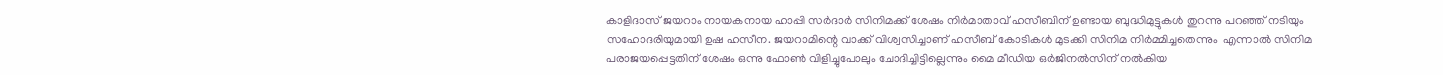കാളിദാസ് ജയറാം നായകനായ ഹാപ്പി സര്‍ദാര്‍ സിനിമക്ക് ശേഷം നിര്‍മാതാവ് ഹസീബിന് ഉണ്ടായ ബുദ്ധിമുട്ടുകള്‍ തുറന്നു പറഞ്ഞ് നടിയും സഹോദരിയുമായി ഉഷ ഹസീന. ജയറാമിന്റെ വാക്ക് വിശ്വസിച്ചാണ് ഹസീബ് കോടികൾ മുടക്കി സിനിമ നിർമ്മിച്ചതെന്നും  എന്നാല്‍ സിനിമ പരാജയപ്പെട്ടതിന് ശേഷം ഒന്നു ഫോണ്‍ വിളിച്ചുപോലും ചോദിച്ചിട്ടില്ലെന്നും മൈ മീഡിയ ഒര്‍ജിനല്‍സിന് നല്‍കിയ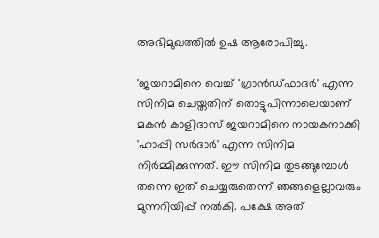അഭിമുഖത്തില്‍ ഉഷ ആരോപിച്ചു.

'ജയറാമിനെ വെച്ച് 'ഗ്രാൻഡ്ഫാദർ' എന്ന സിനിമ ചെയ്തതിന് തൊട്ടുപിന്നാലെയാണ് മകൻ കാളിദാസ് ജയറാമിനെ നായകനാക്കി 'ഹാപ്പി സർദാർ' എന്ന സിനിമ നിർമ്മിക്കുന്നത്. ഈ സിനിമ തുടങ്ങുമ്പോൾ തന്നെ ഇത് ചെയ്യരുതെന്ന് ഞങ്ങളെല്ലാവരും മുന്നറിയിപ്പ് നൽകി. പക്ഷേ അത്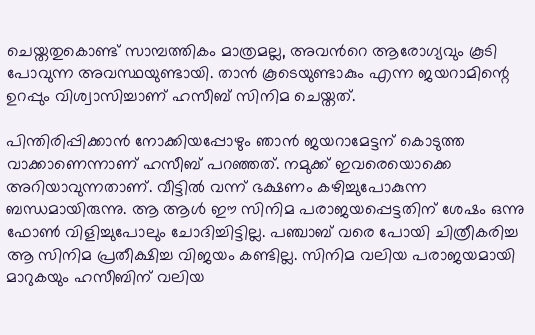ചെയ്തതുകൊണ്ട് സാമ്പത്തികം മാത്രമല്ല, അവന്‍റെ ആരോഗ്യവും കൂടി പോവുന്ന അവസ്ഥയുണ്ടായി. താൻ കൂടെയുണ്ടാകും എന്ന ജയറാമിന്റെ ഉറപ്പും വിശ്വാസിച്ചാണ് ഹസീബ് സിനിമ ചെയ്തത്.

പിന്തിരിപ്പിക്കാന്‍ നോക്കിയപ്പോഴും ഞാന്‍ ജയറാമേട്ടന് കൊടുത്ത വാക്കാണെന്നാണ് ഹസീബ് പറഞ്ഞത്. നമുക്ക് ഇവരെയൊക്കെ അറിയാവുന്നതാണ്. വീട്ടില്‍ വന്ന് ഭക്ഷണം കഴിച്ചുപോകുന്ന ബന്ധമായിരുന്നു. ആ ആള്‍ ഈ സിനിമ പരാജയപ്പെട്ടതിന് ശേഷം ഒന്നു ഫോണ്‍ വിളിച്ചുപോലും ചോദിച്ചിട്ടില്ല. പഞ്ചാബ് വരെ പോയി ചിത്രീകരിച്ച ആ സിനിമ പ്രതീക്ഷിച്ച വിജയം കണ്ടില്ല. സിനിമ വലിയ പരാജയമായി മാറുകയും ഹസീബിന് വലിയ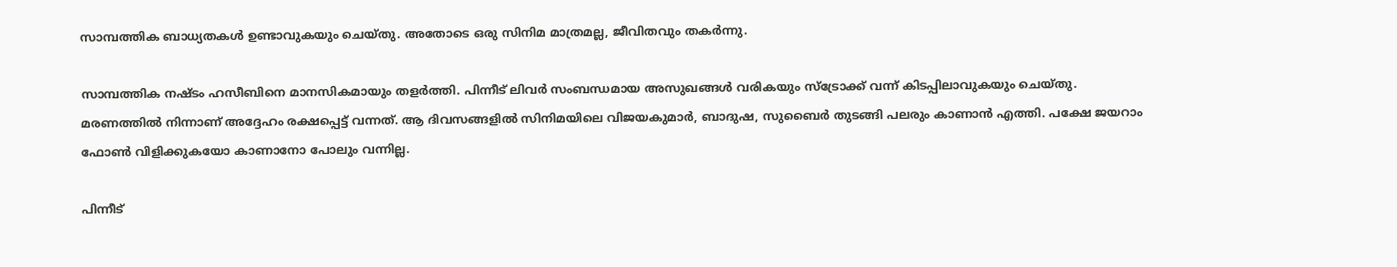സാമ്പത്തിക ബാധ്യതകൾ ഉണ്ടാവുകയും ചെയ്തു. അതോടെ ഒരു സിനിമ മാത്രമല്ല, ജീവിതവും തകർന്നു.

സാമ്പത്തിക നഷ്ടം ഹസീബിനെ മാനസികമായും തളർത്തി. പിന്നീട് ലിവർ സംബന്ധമായ അസുഖങ്ങൾ വരികയും സ്ട്രോക്ക് വന്ന് കിടപ്പിലാവുകയും ചെയ്തു. മരണത്തിൽ നിന്നാണ് അദ്ദേഹം രക്ഷപ്പെട്ട് വന്നത്. ആ ദിവസങ്ങളിൽ സിനിമയിലെ വിജയകുമാർ, ബാദുഷ, സുബൈർ തുടങ്ങി പലരും കാണാൻ എത്തി. പക്ഷേ ജയറാം ഫോണ്‍ വിളിക്കുകയോ കാണാനോ പോലും വന്നില്ല.

പിന്നീട്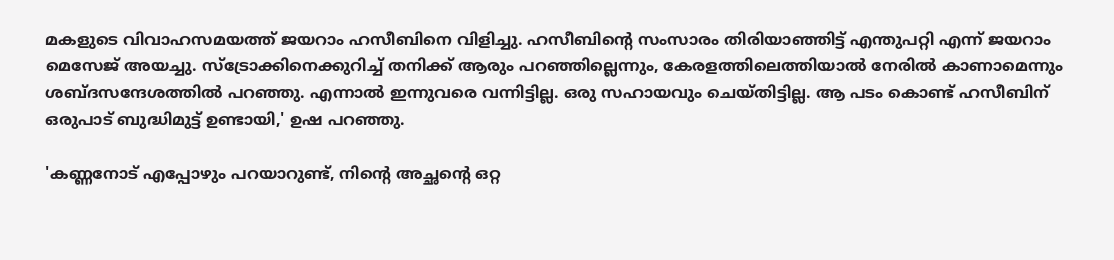മകളുടെ വിവാഹസമയത്ത് ജയറാം ഹസീബിനെ വിളിച്ചു. ഹസീബിന്‍റെ സംസാരം തിരിയാഞ്ഞിട്ട് എന്തുപറ്റി എന്ന് ജയറാം മെസേജ് അയച്ചു. സ്ട്രോക്കിനെക്കുറിച്ച് തനിക്ക് ആരും പറഞ്ഞില്ലെന്നും, കേരളത്തിലെത്തിയാൽ നേരിൽ കാണാമെന്നും ശബ്ദസന്ദേശത്തിൽ പറഞ്ഞു. എന്നാൽ ഇന്നുവരെ വന്നിട്ടില്ല. ഒരു സഹായവും ചെയ്തിട്ടില്ല. ആ പടം കൊണ്ട് ഹസീബിന് ഒരുപാട് ബുദ്ധിമുട്ട് ഉണ്ടായി,' ഉഷ പറഞ്ഞു.

'കണ്ണനോട് എപ്പോഴും പറയാറുണ്ട്, നിന്റെ അച്ഛന്റെ ഒറ്റ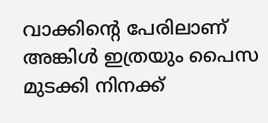വാക്കിന്റെ പേരിലാണ് അങ്കിൾ ഇത്രയും പൈസ മുടക്കി നിനക്ക്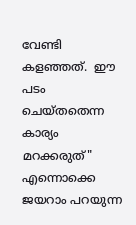വേണ്ടി കളഞ്ഞത്.  ഈ പടം ചെയ്തതെന്ന കാര്യം മറക്കരുത്" എന്നൊക്കെ ജയറാം പറയുന്ന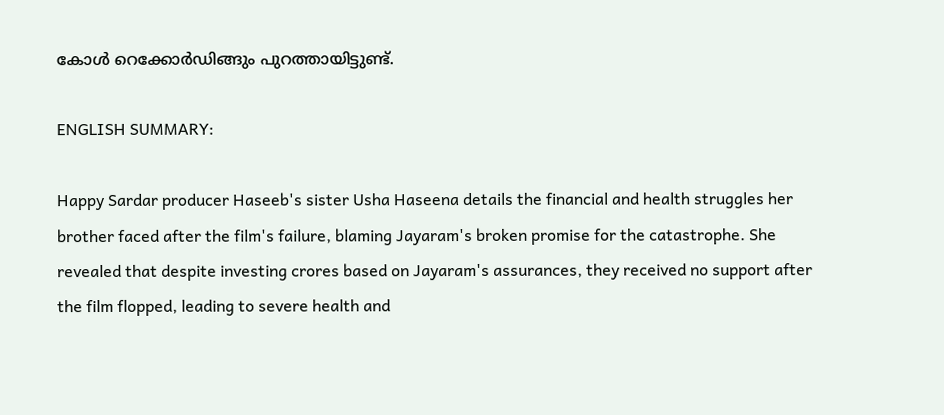കോൾ റെക്കോർഡിങ്ങും പുറത്തായിട്ടുണ്ട്.

ENGLISH SUMMARY:

Happy Sardar producer Haseeb's sister Usha Haseena details the financial and health struggles her brother faced after the film's failure, blaming Jayaram's broken promise for the catastrophe. She revealed that despite investing crores based on Jayaram's assurances, they received no support after the film flopped, leading to severe health and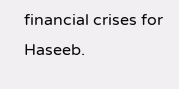financial crises for Haseeb.